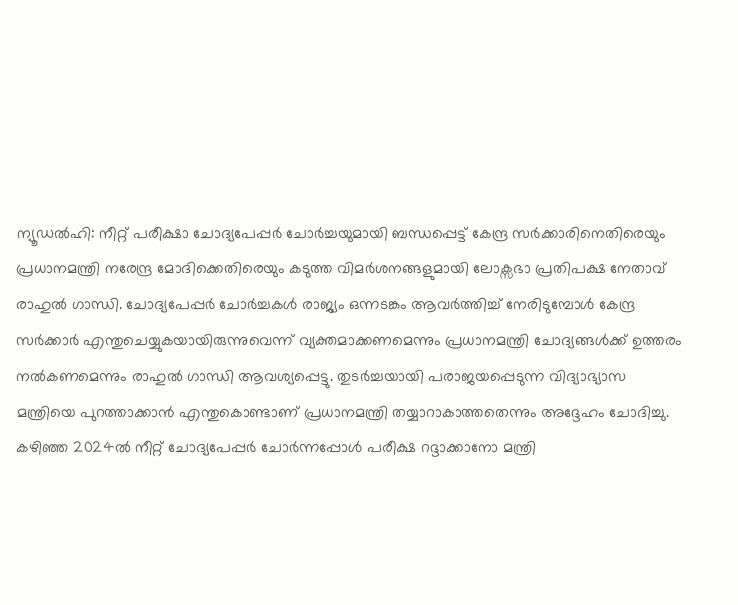ന്യൂഡൽഹി: നീറ്റ് പരീക്ഷാ ചോദ്യപേപ്പർ ചോർച്ചയുമായി ബന്ധപ്പെട്ട് കേന്ദ്ര സർക്കാരിനെതിരെയും പ്രധാനമന്ത്രി നരേന്ദ്ര മോദിക്കെതിരെയും കടുത്ത വിമർശനങ്ങളുമായി ലോക്സഭാ പ്രതിപക്ഷ നേതാവ് രാഹുൽ ഗാന്ധി. ചോദ്യപേപ്പർ ചോർച്ചകൾ രാജ്യം ഒന്നടങ്കം ആവർത്തിച്ച് നേരിടുമ്പോൾ കേന്ദ്ര സർക്കാർ എന്തുചെയ്യുകയായിരുന്നുവെന്ന് വ്യക്തമാക്കണമെന്നും പ്രധാനമന്ത്രി ചോദ്യങ്ങൾക്ക് ഉത്തരം നൽകണമെന്നും രാഹുൽ ഗാന്ധി ആവശ്യപ്പെട്ടു. തുടർച്ചയായി പരാജയപ്പെടുന്ന വിദ്യാഭ്യാസ മന്ത്രിയെ പുറത്താക്കാൻ എന്തുകൊണ്ടാണ് പ്രധാനമന്ത്രി തയ്യാറാകാത്തതെന്നും അദ്ദേഹം ചോദിച്ചു.
കഴിഞ്ഞ 2024ൽ നീറ്റ് ചോദ്യപേപ്പർ ചോർന്നപ്പോൾ പരീക്ഷ റദ്ദാക്കാനോ മന്ത്രി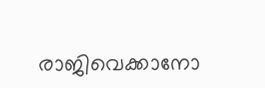രാജിവെക്കാനോ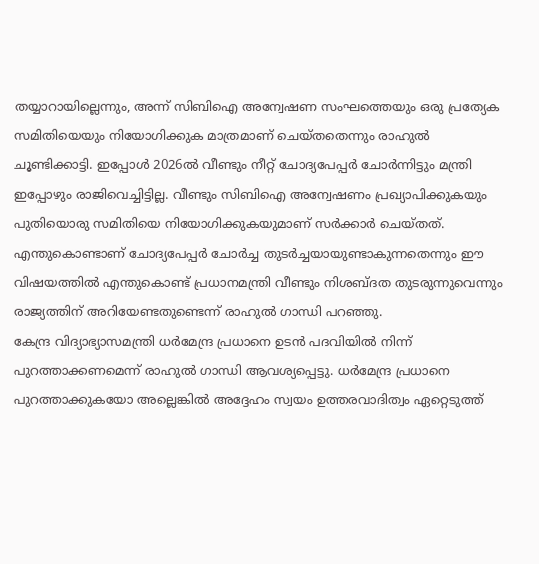തയ്യാറായില്ലെന്നും, അന്ന് സിബിഐ അന്വേഷണ സംഘത്തെയും ഒരു പ്രത്യേക സമിതിയെയും നിയോഗിക്കുക മാത്രമാണ് ചെയ്തതെന്നും രാഹുൽ ചൂണ്ടിക്കാട്ടി. ഇപ്പോൾ 2026ൽ വീണ്ടും നീറ്റ് ചോദ്യപേപ്പർ ചോർന്നിട്ടും മന്ത്രി ഇപ്പോഴും രാജിവെച്ചിട്ടില്ല. വീണ്ടും സിബിഐ അന്വേഷണം പ്രഖ്യാപിക്കുകയും പുതിയൊരു സമിതിയെ നിയോഗിക്കുകയുമാണ് സർക്കാർ ചെയ്തത്. എന്തുകൊണ്ടാണ് ചോദ്യപേപ്പർ ചോർച്ച തുടർച്ചയായുണ്ടാകുന്നതെന്നും ഈ വിഷയത്തിൽ എന്തുകൊണ്ട് പ്രധാനമന്ത്രി വീണ്ടും നിശബ്ദത തുടരുന്നുവെന്നും രാജ്യത്തിന് അറിയേണ്ടതുണ്ടെന്ന് രാഹുൽ ഗാന്ധി പറഞ്ഞു.
കേന്ദ്ര വിദ്യാഭ്യാസമന്ത്രി ധർമേന്ദ്ര പ്രധാനെ ഉടൻ പദവിയിൽ നിന്ന് പുറത്താക്കണമെന്ന് രാഹുൽ ഗാന്ധി ആവശ്യപ്പെട്ടു. ധർമേന്ദ്ര പ്രധാനെ പുറത്താക്കുകയോ അല്ലെങ്കിൽ അദ്ദേഹം സ്വയം ഉത്തരവാദിത്വം ഏറ്റെടുത്ത്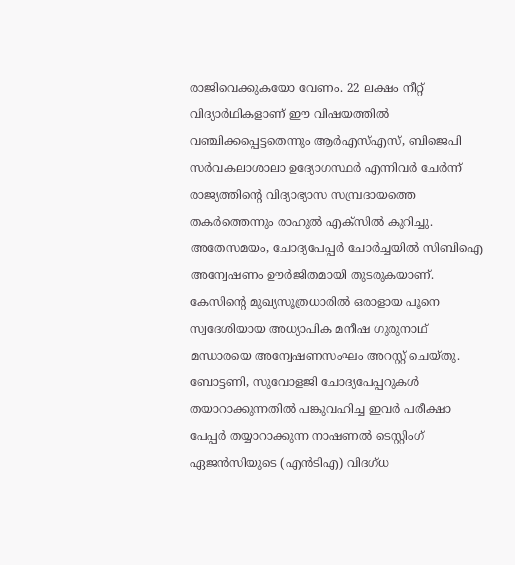രാജിവെക്കുകയോ വേണം. 22 ലക്ഷം നീറ്റ് വിദ്യാർഥികളാണ് ഈ വിഷയത്തിൽ വഞ്ചിക്കപ്പെട്ടതെന്നും ആർഎസ്എസ്, ബിജെപി സർവകലാശാലാ ഉദ്യോഗസ്ഥർ എന്നിവർ ചേർന്ന് രാജ്യത്തിന്റെ വിദ്യാഭ്യാസ സമ്പ്രദായത്തെ തകർത്തെന്നും രാഹുൽ എക്സിൽ കുറിച്ചു.
അതേസമയം, ചോദ്യപേപ്പർ ചോർച്ചയിൽ സിബിഐ അന്വേഷണം ഊർജിതമായി തുടരുകയാണ്. കേസിന്റെ മുഖ്യസൂത്രധാരിൽ ഒരാളായ പൂനെ സ്വദേശിയായ അധ്യാപിക മനീഷ ഗുരുനാഥ് മന്ധാരയെ അന്വേഷണസംഘം അറസ്റ്റ് ചെയ്തു. ബോട്ടണി, സുവോളജി ചോദ്യപേപ്പറുകൾ തയാറാക്കുന്നതിൽ പങ്കുവഹിച്ച ഇവർ പരീക്ഷാ പേപ്പർ തയ്യാറാക്കുന്ന നാഷണൽ ടെസ്റ്റിംഗ് ഏജൻസിയുടെ (എൻടിഎ) വിദഗ്ധ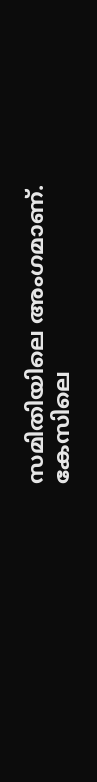സമിതിയിലെ അംഗമാണ്. കേസിലെ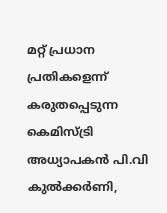മറ്റ് പ്രധാന പ്രതികളെന്ന് കരുതപ്പെടുന്ന കെമിസ്ട്രി അധ്യാപകൻ പി.വി കുൽക്കർണി,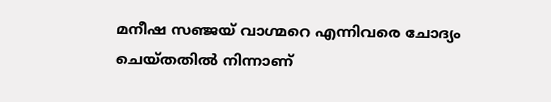മനീഷ സഞ്ജയ് വാഗ്മറെ എന്നിവരെ ചോദ്യം ചെയ്തതിൽ നിന്നാണ്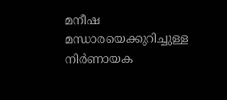മനീഷ മന്ധാരയെക്കുറിച്ചുള്ള നിർണായക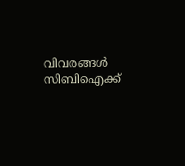വിവരങ്ങൾ സിബിഐക്ക്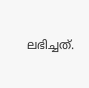ലഭിച്ചത്.